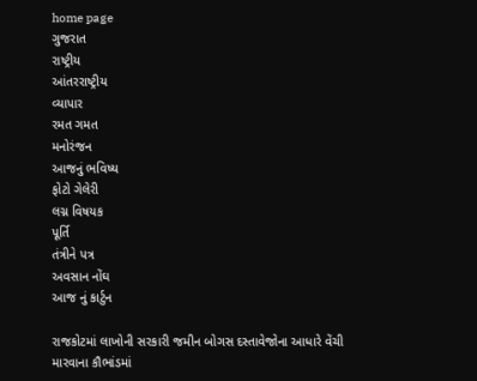home page
ગુજરાત
રાષ્ટ્રીય
આંતરરાષ્ટ્રીય
વ્યાપાર
રમત ગમત
મનોરંજન
આજનું ભવિષ્ય
ફોટો ગેલેરી
લગ્ન વિષયક
પૂર્તિ
તંત્રીને પત્ર
અવસાન નોંઘ
આજ નું કાર્ટુન

રાજકોટમાં લાખોની સરકારી જમીન બોગસ દસ્તાવેજોના આધારે વેંચી મારવાના કૌભાંડમાં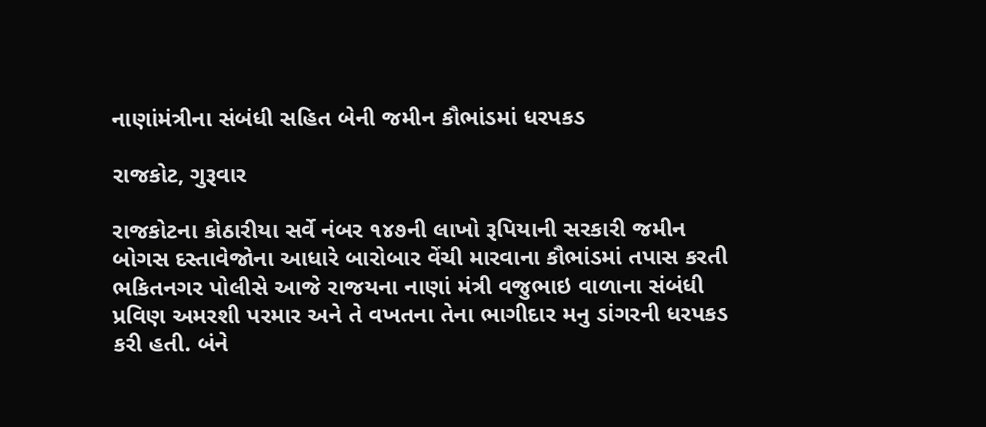નાણાંમંત્રીના સંબંધી સહિત બેની જમીન કૌભાંડમાં ધરપકડ

રાજકોટ, ગુરૂવાર

રાજકોટના કોઠારીયા સર્વે નંબર ૧૪૭ની લાખો રૂપિયાની સરકારી જમીન બોગસ દસ્તાવેજોના આધારે બારોબાર વેંચી મારવાના કૌભાંડમાં તપાસ કરતી ભકિતનગર પોલીસે આજે રાજયના નાણાં મંત્રી વજુભાઇ વાળાના સંબંધી પ્રવિણ અમરશી પરમાર અને તે વખતના તેના ભાગીદાર મનુ ડાંગરની ધરપકડ કરી હતી. બંને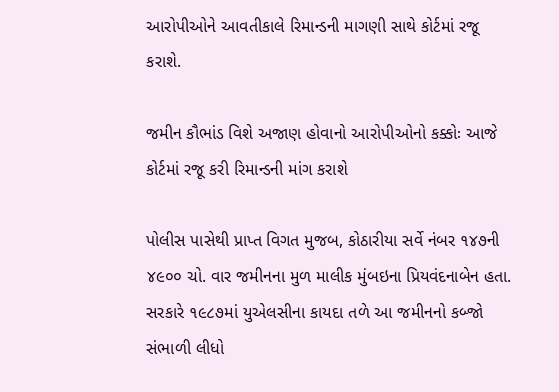આરોપીઓને આવતીકાલે રિમાન્ડની માગણી સાથે કોર્ટમાં રજૂ કરાશે.

જમીન કૌભાંડ વિશે અજાણ હોવાનો આરોપીઓનો કક્કોઃ આજે કોર્ટમાં રજૂ કરી રિમાન્ડની માંગ કરાશે

પોલીસ પાસેથી પ્રાપ્ત વિગત મુજબ, કોઠારીયા સર્વે નંબર ૧૪૭ની ૪૯૦૦ ચો. વાર જમીનના મુળ માલીક મુંબઇના પ્રિયવંદનાબેન હતા. સરકારે ૧૯૮૭માં યુએલસીના કાયદા તળે આ જમીનનો કબ્જો સંભાળી લીધો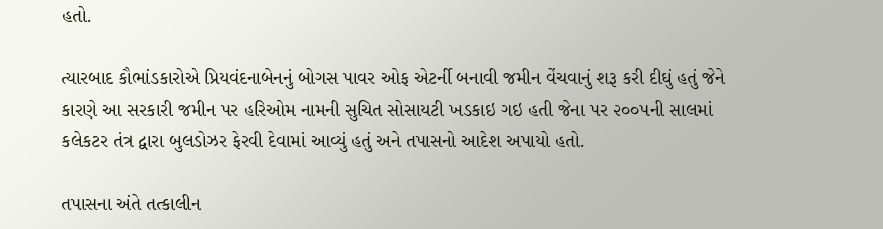હતો.

ત્યારબાદ કૌભાંડકારોએ પ્રિયવંદનાબેનનું બોગસ પાવર ઓફ એટર્ની બનાવી જમીન વેંચવાનું શરૂ કરી દીઘું હતું જેને કારણે આ સરકારી જમીન પર હરિઓમ નામની સુચિત સોસાયટી ખડકાઇ ગઇ હતી જેના પર ૨૦૦૫ની સાલમાં કલેકટર તંત્ર દ્વારા બુલડોઝર ફેરવી દેવામાં આવ્યું હતું અને તપાસનો આદેશ અપાયો હતો.

તપાસના અંતે તત્કાલીન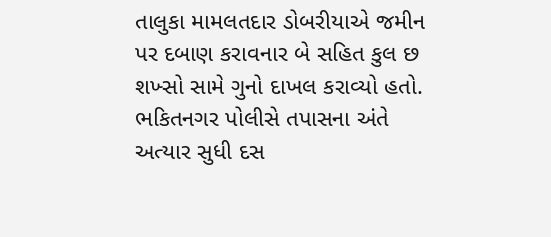તાલુકા મામલતદાર ડોબરીયાએ જમીન પર દબાણ કરાવનાર બે સહિત કુલ છ શખ્સો સામે ગુનો દાખલ કરાવ્યો હતો. ભકિતનગર પોલીસે તપાસના અંતે અત્યાર સુધી દસ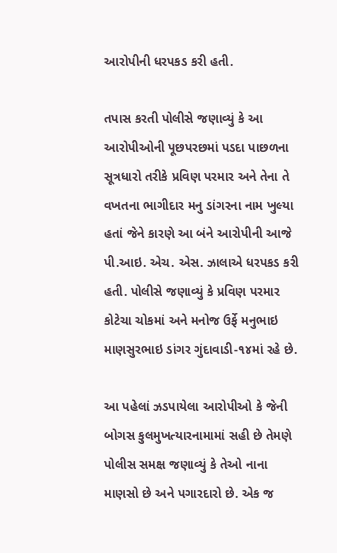આરોપીની ધરપકડ કરી હતી.

તપાસ કરતી પોલીસે જણાવ્યું કે આ આરોપીઓની પૂછપરછમાં પડદા પાછળના સૂત્રધારો તરીકે પ્રવિણ પરમાર અને તેના તે વખતના ભાગીદાર મનુ ડાંગરના નામ ખુલ્યા હતાં જેને કારણે આ બંને આરોપીની આજે પી.આઇ. એચ. એસ. ઝાલાએ ધરપકડ કરી હતી. પોલીસે જણાવ્યું કે પ્રવિણ પરમાર કોટેચા ચોકમાં અને મનોજ ઉર્ફે મનુભાઇ માણસુરભાઇ ડાંગર ગુંદાવાડી-૧૪માં રહે છે.

આ પહેલાં ઝડપાયેલા આરોપીઓ કે જેની બોગસ કુલમુખત્યારનામામાં સહી છે તેમણે પોલીસ સમક્ષ જણાવ્યું કે તેઓ નાના માણસો છે અને પગારદારો છે. એક જ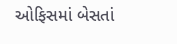ઓફિસમાં બેસતાં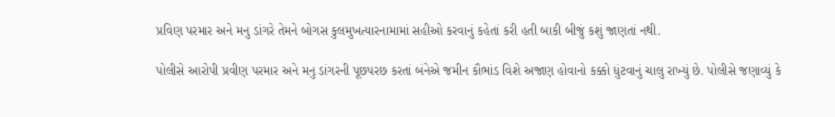પ્રવિણ પરમાર અને મનુ ડાંગરે તેમને બોગસ કુલમુખત્યારનામામાં સહીઓ કરવાનું કહેતાં કરી હતી બાકી બીજું કશું જાણતાં નથી.

પોલીસે આરોપી પ્રવીણ પરમાર અને મનુ ડાંગરની પૂછપરછ કરતાં બંનેએ જમીન કૌભાંડ વિશે અજાણ હોવાનો કક્કો ધુંટવાનું ચાલુ રાખ્યું છે. પોલીસે જણાવ્યું કે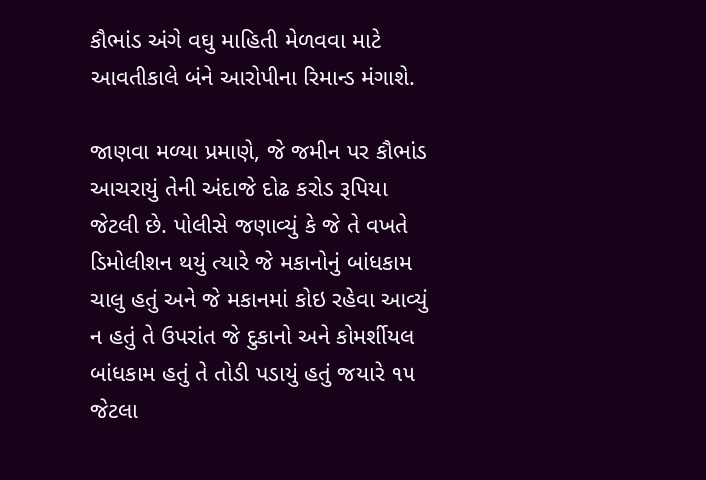કૌભાંડ અંગે વઘુ માહિતી મેળવવા માટે આવતીકાલે બંને આરોપીના રિમાન્ડ મંગાશે.

જાણવા મળ્યા પ્રમાણે, જે જમીન પર કૌભાંડ આચરાયું તેની અંદાજે દોઢ કરોડ રૂપિયા જેટલી છે. પોલીસે જણાવ્યું કે જે તે વખતે ડિમોલીશન થયું ત્યારે જે મકાનોનું બાંધકામ ચાલુ હતું અને જે મકાનમાં કોઇ રહેવા આવ્યું ન હતું તે ઉપરાંત જે દુકાનો અને કોમર્શીયલ બાંધકામ હતું તે તોડી પડાયું હતું જયારે ૧૫ જેટલા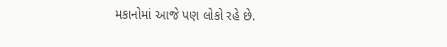મકાનોમાં આજે પણ લોકો રહે છે.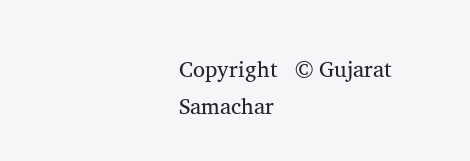Copyright   © Gujarat Samachar